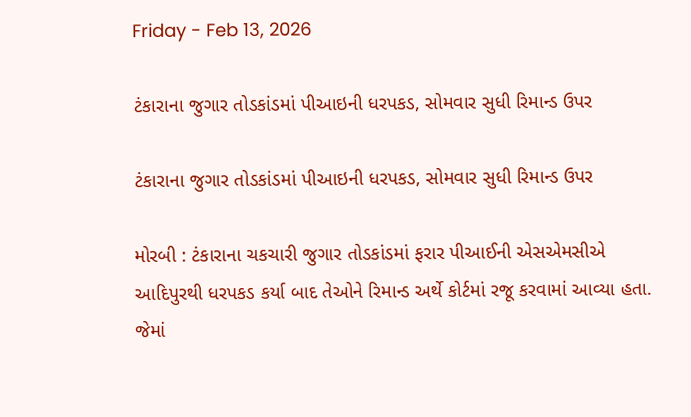Friday - Feb 13, 2026

ટંકારાના જુગાર તોડકાંડમાં પીઆઇની ધરપકડ, સોમવાર સુધી રિમાન્ડ ઉપર

ટંકારાના જુગાર તોડકાંડમાં પીઆઇની ધરપકડ, સોમવાર સુધી રિમાન્ડ ઉપર

મોરબી : ટંકારાના ચકચારી જુગાર તોડકાંડમાં ફરાર પીઆઈની એસએમસીએ આદિપુરથી ધરપકડ કર્યા બાદ તેઓને રિમાન્ડ અર્થે કોર્ટમાં રજૂ કરવામાં આવ્યા હતા. જેમાં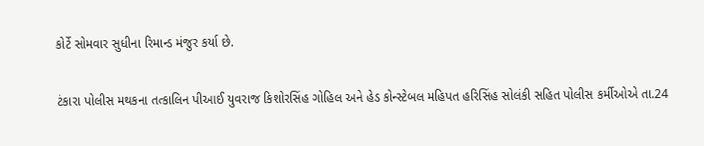કોર્ટે સોમવાર સુધીના રિમાન્ડ મંજુર કર્યા છે.

ટંકારા પોલીસ મથકના તત્કાલિન પીઆઈ યુવરાજ કિશોરસિંહ ગોહિલ અને હેડ કોન્સ્ટેબલ મહિપત હરિસિંહ સોલંકી સહિત પોલીસ કર્મીઓએ તા.24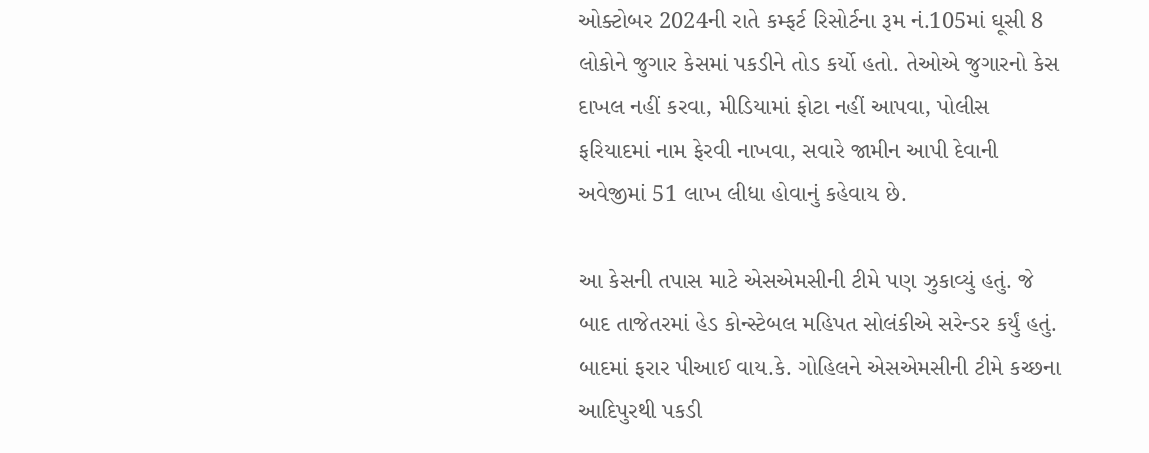ઓક્ટોબર 2024ની રાતે કમ્ફર્ટ રિસોર્ટના રૂમ નં.105માં ઘૂસી 8 લોકોને જુગાર કેસમાં પકડીને તોડ કર્યો હતો. તેઓએ જુગારનો કેસ દાખલ નહીં કરવા, મીડિયામાં ફોટા નહીં આપવા, પોલીસ ફરિયાદમાં નામ ફેરવી નાખવા, સવારે જામીન આપી દેવાની અવેજીમાં 51 લાખ લીધા હોવાનું કહેવાય છે.

આ કેસની તપાસ માટે એસએમસીની ટીમે પણ ઝુકાવ્યું હતું. જે બાદ તાજેતરમાં હેડ કોન્સ્ટેબલ મહિપત સોલંકીએ સરેન્ડર કર્યું હતું. બાદમાં ફરાર પીઆઈ વાય.કે. ગોહિલને એસએમસીની ટીમે કચ્છના આદિપુરથી પકડી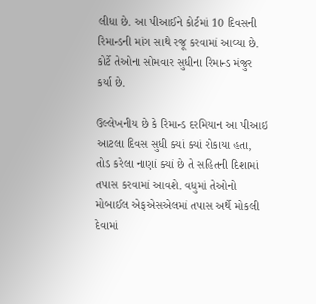લીધા છે. આ પીઆઈને કોર્ટમાં 10 દિવસની રિમાન્ડની માંગ સાથે રજૂ કરવામાં આવ્યા છે. કોર્ટે તેઓના સોમવાર સુધીના રિમાન્ડ મંજુર કર્યા છે.

ઉલ્લેખનીય છે કે રિમાન્ડ દરમિયાન આ પીઆઇ આટલા દિવસ સુધી ક્યાં ક્યાં રોકાયા હતા, તોડ કરેલા નાણાં ક્યાં છે તે સહિતની દિશામાં તપાસ કરવામાં આવશે. વધુમાં તેઓનો મોબાઈલ એફએસએલમાં તપાસ અર્થે મોકલી દેવામાં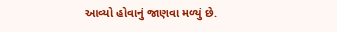આવ્યો હોવાનું જાણવા મળ્યું છે.